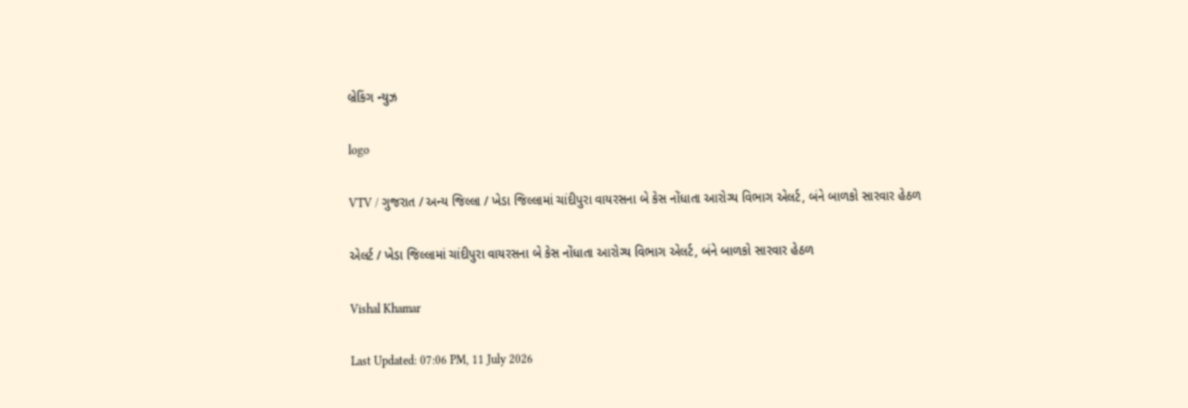બ્રેકિંગ ન્યુઝ

logo

VTV / ગુજરાત / અન્ય જિલ્લા / ખેડા જિલ્લામાં ચાંદીપુરા વાયરસના બે કેસ નોંધાતા આરોગ્ય વિભાગ એલર્ટ, બંને બાળકો સારવાર હેઠળ

એલર્ટ / ખેડા જિલ્લામાં ચાંદીપુરા વાયરસના બે કેસ નોંધાતા આરોગ્ય વિભાગ એલર્ટ, બંને બાળકો સારવાર હેઠળ

Vishal Khamar

Last Updated: 07:06 PM, 11 July 2026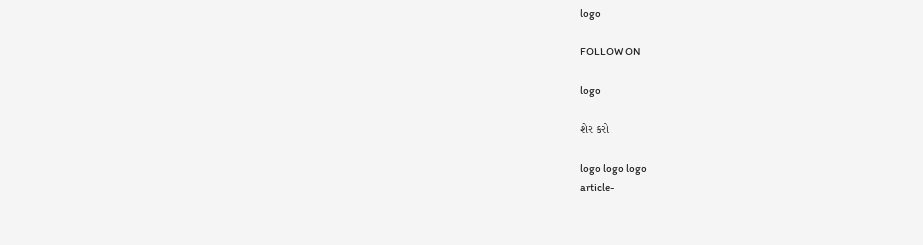logo

FOLLOW ON

logo

શેર કરો

logo logo logo
article-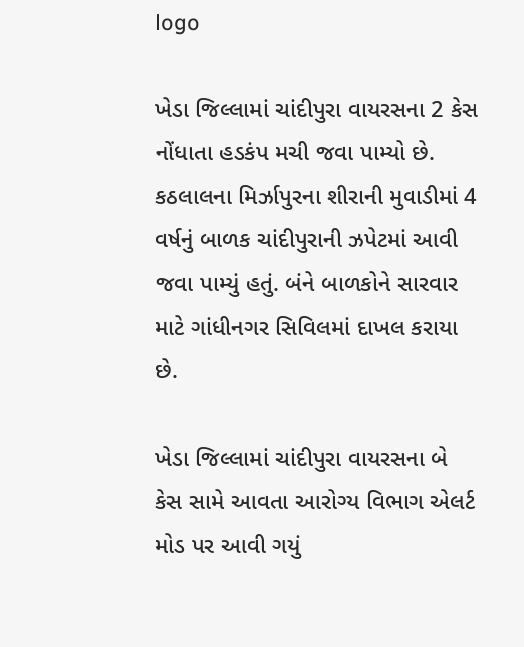logo

ખેડા જિલ્લામાં ચાંદીપુરા વાયરસના 2 કેસ નોંધાતા હડકંપ મચી જવા પામ્યો છે. કઠલાલના મિર્ઝાપુરના શીરાની મુવાડીમાં 4 વર્ષનું બાળક ચાંદીપુરાની ઝપેટમાં આવી જવા પામ્યું હતું. બંને બાળકોને સારવાર માટે ગાંધીનગર સિવિલમાં દાખલ કરાયા છે.

ખેડા જિલ્લામાં ચાંદીપુરા વાયરસના બે કેસ સામે આવતા આરોગ્ય વિભાગ એલર્ટ મોડ પર આવી ગયું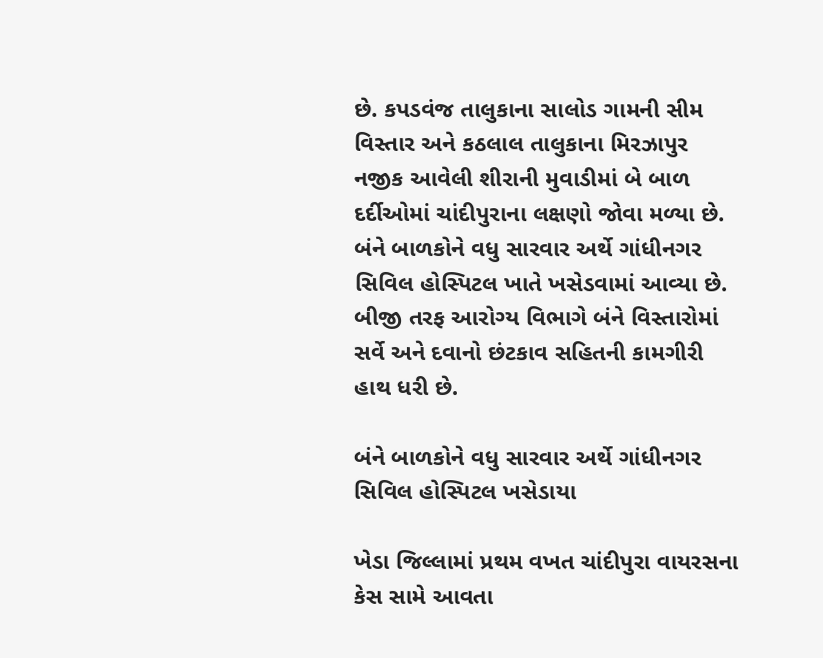છે. કપડવંજ તાલુકાના સાલોડ ગામની સીમ વિસ્તાર અને કઠલાલ તાલુકાના મિરઝાપુર નજીક આવેલી શીરાની મુવાડીમાં બે બાળ દર્દીઓમાં ચાંદીપુરાના લક્ષણો જોવા મળ્યા છે. બંને બાળકોને વધુ સારવાર અર્થે ગાંધીનગર સિવિલ હોસ્પિટલ ખાતે ખસેડવામાં આવ્યા છે. બીજી તરફ આરોગ્ય વિભાગે બંને વિસ્તારોમાં સર્વે અને દવાનો છંટકાવ સહિતની કામગીરી હાથ ધરી છે.

બંને બાળકોને વધુ સારવાર અર્થે ગાંધીનગર સિવિલ હોસ્પિટલ ખસેડાયા

ખેડા જિલ્લામાં પ્રથમ વખત ચાંદીપુરા વાયરસના કેસ સામે આવતા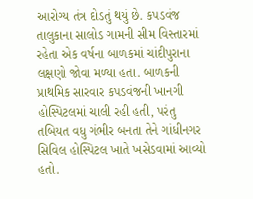આરોગ્ય તંત્ર દોડતું થયું છે. કપડવંજ તાલુકાના સાલોડ ગામની સીમ વિસ્તારમાં રહેતા એક વર્ષના બાળકમાં ચાંદીપુરાના લક્ષણો જોવા મળ્યા હતા. બાળકની પ્રાથમિક સારવાર કપડવંજની ખાનગી હોસ્પિટલમાં ચાલી રહી હતી, પરંતુ તબિયત વધુ ગંભીર બનતા તેને ગાંધીનગર સિવિલ હોસ્પિટલ ખાતે ખસેડવામાં આવ્યો હતો.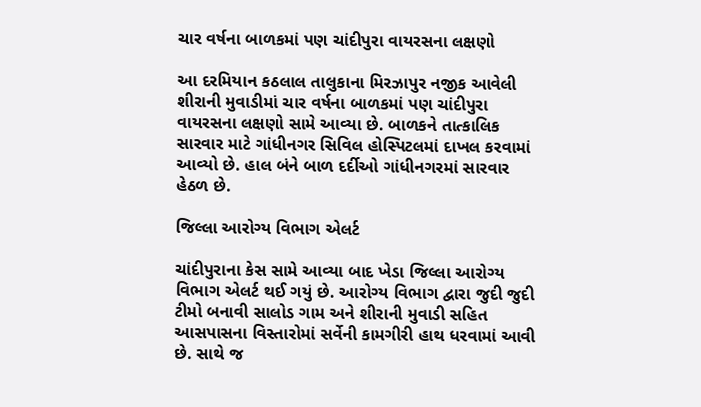ચાર વર્ષના બાળકમાં પણ ચાંદીપુરા વાયરસના લક્ષણો

આ દરમિયાન કઠલાલ તાલુકાના મિરઝાપુર નજીક આવેલી શીરાની મુવાડીમાં ચાર વર્ષના બાળકમાં પણ ચાંદીપુરા વાયરસના લક્ષણો સામે આવ્યા છે. બાળકને તાત્કાલિક સારવાર માટે ગાંધીનગર સિવિલ હોસ્પિટલમાં દાખલ કરવામાં આવ્યો છે. હાલ બંને બાળ દર્દીઓ ગાંધીનગરમાં સારવાર હેઠળ છે.

જિલ્લા આરોગ્ય વિભાગ એલર્ટ

ચાંદીપુરાના કેસ સામે આવ્યા બાદ ખેડા જિલ્લા આરોગ્ય વિભાગ એલર્ટ થઈ ગયું છે. આરોગ્ય વિભાગ દ્વારા જુદી જુદી ટીમો બનાવી સાલોડ ગામ અને શીરાની મુવાડી સહિત આસપાસના વિસ્તારોમાં સર્વેની કામગીરી હાથ ધરવામાં આવી છે. સાથે જ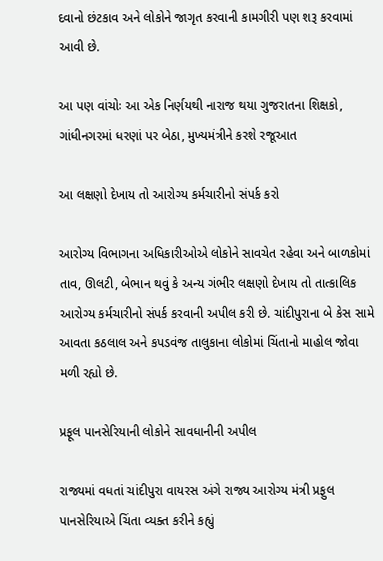દવાનો છંટકાવ અને લોકોને જાગૃત કરવાની કામગીરી પણ શરૂ કરવામાં આવી છે.

આ પણ વાંચોઃ આ એક નિર્ણયથી નારાજ થયા ગુજરાતના શિક્ષકો, ગાંધીનગરમાં ધરણાં પર બેઠા, મુખ્યમંત્રીને કરશે રજૂઆત

આ લક્ષણો દેખાય તો આરોગ્ય કર્મચારીનો સંપર્ક કરો

આરોગ્ય વિભાગના અધિકારીઓએ લોકોને સાવચેત રહેવા અને બાળકોમાં તાવ, ઊલટી, બેભાન થવું કે અન્ય ગંભીર લક્ષણો દેખાય તો તાત્કાલિક આરોગ્ય કર્મચારીનો સંપર્ક કરવાની અપીલ કરી છે. ચાંદીપુરાના બે કેસ સામે આવતા કઠલાલ અને કપડવંજ તાલુકાના લોકોમાં ચિંતાનો માહોલ જોવા મળી રહ્યો છે.

પ્રફૂલ પાનસેરિયાની લોકોને સાવધાનીની અપીલ

રાજ્યમાં વધતાં ચાંદીપુરા વાયરસ અંગે રાજ્ય આરોગ્ય મંત્રી પ્રફુલ પાનસેરિયાએ ચિંતા વ્યક્ત કરીને કહ્યું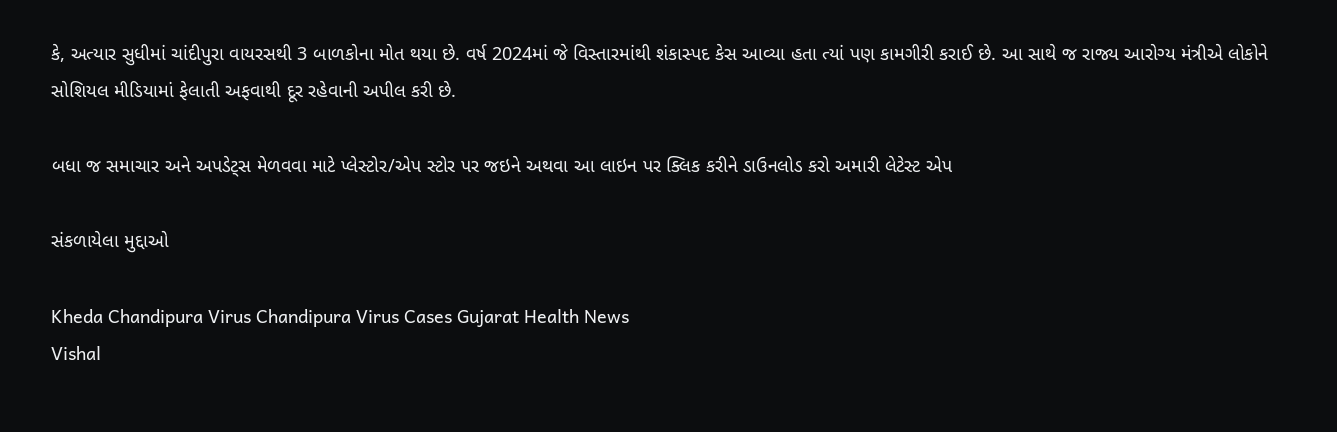કે, અત્યાર સુધીમાં ચાંદીપુરા વાયરસથી 3 બાળકોના મોત થયા છે. વર્ષ 2024માં જે વિસ્તારમાંથી શંકાસ્પદ કેસ આવ્યા હતા ત્યાં પણ કામગીરી કરાઈ છે. આ સાથે જ રાજ્ય આરોગ્ય મંત્રીએ લોકોને સોશિયલ મીડિયામાં ફેલાતી અફવાથી દૂર રહેવાની અપીલ કરી છે.

બધા જ સમાચાર અને અપડેટ્સ મેળવવા માટે પ્લેસ્ટોર/એપ સ્ટોર પર જઇને અથવા આ લાઇન પર ક્લિક કરીને ડાઉનલોડ કરો અમારી લેટેસ્ટ એપ

સંકળાયેલા મુદ્દાઓ

Kheda Chandipura Virus Chandipura Virus Cases Gujarat Health News
Vishal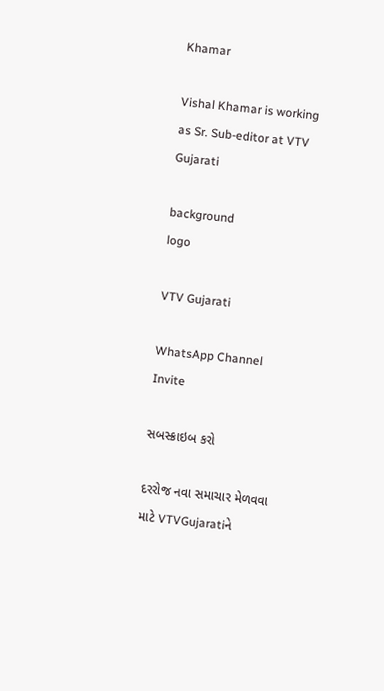Khamar

Vishal Khamar is working as Sr. Sub-editor at VTV Gujarati

background
logo

VTV Gujarati

WhatsApp Channel Invite

સબસ્ક્રાઇબ કરો

દરરોજ નવા સમાચાર મેળવવા માટે VTVGujaratiને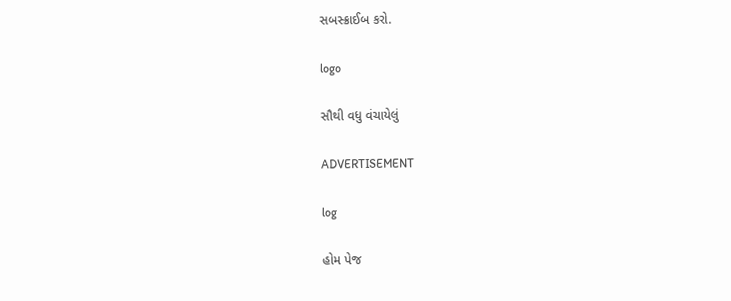સબસ્ક્રાઈબ કરો.

logo

સૌથી વધુ વંચાયેલું

ADVERTISEMENT

log

હોમ પેજ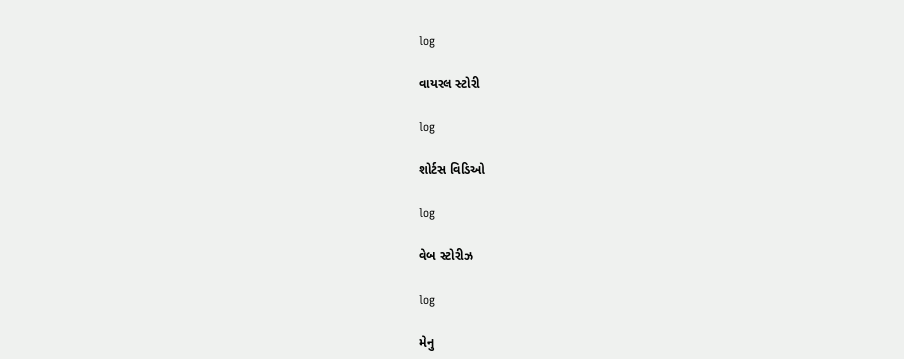log

વાયરલ સ્ટોરી

log

શોર્ટસ વિડિઓ

log

વેબ સ્ટોરીઝ

log

મેનુ